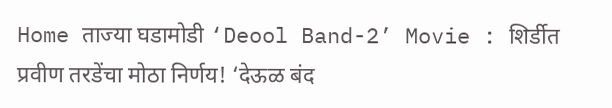Home ताज्या घडामोडी ‘Deool Band-2’ Movie : शिर्डीत प्रवीण तरडेंचा मोठा निर्णय! ‘देऊळ बंद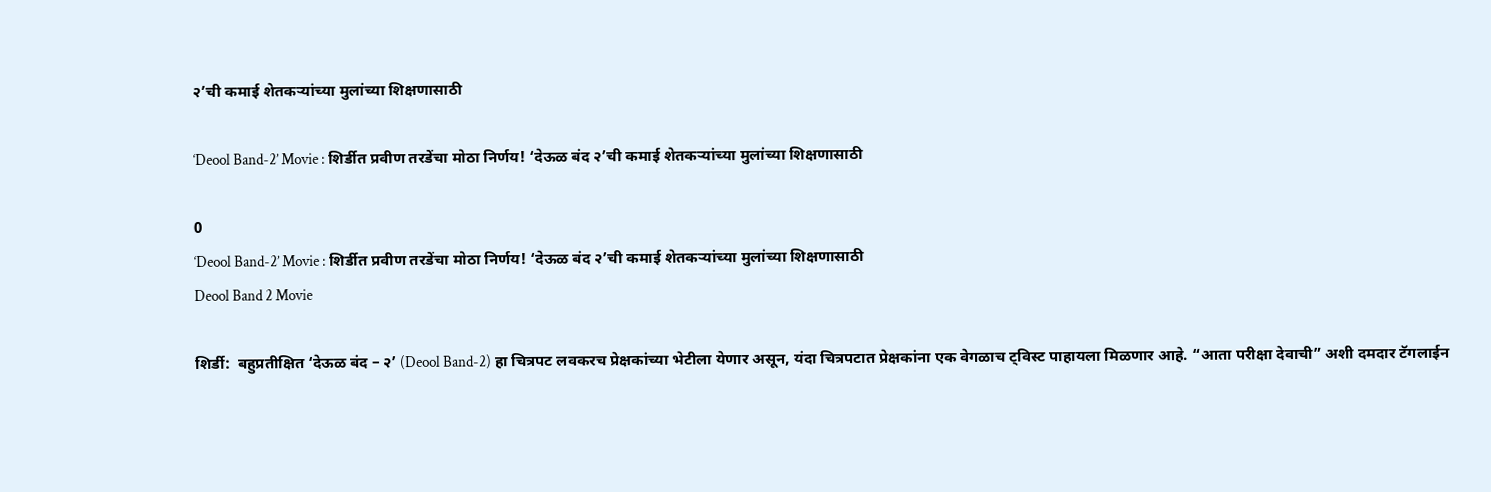२’ची कमाई शेतकऱ्यांच्या मुलांच्या शिक्षणासाठी

‘Deool Band-2’ Movie : शिर्डीत प्रवीण तरडेंचा मोठा निर्णय! ‘देऊळ बंद २’ची कमाई शेतकऱ्यांच्या मुलांच्या शिक्षणासाठी

0
‘Deool Band-2’ Movie : शिर्डीत प्रवीण तरडेंचा मोठा निर्णय! ‘देऊळ बंद २’ची कमाई शेतकऱ्यांच्या मुलांच्या शिक्षणासाठी
Deool Band 2 Movie

शिर्डी:  बहुप्रतीक्षित ‘देऊळ बंद – २’ (Deool Band-2) हा चित्रपट लवकरच प्रेक्षकांच्या भेटीला येणार असून, यंदा चित्रपटात प्रेक्षकांना एक वेगळाच ट्विस्ट पाहायला मिळणार आहे. “आता परीक्षा देवाची” अशी दमदार टॅगलाईन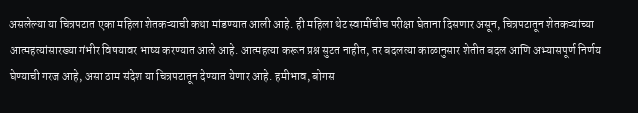असलेल्या या चित्रपटात एका महिला शेतकऱ्याची कथा मांडण्यात आली आहे. ही महिला थेट स्वामींचीच परीक्षा घेताना दिसणार असून, चित्रपटातून शेतकऱ्यांच्या आत्महत्यांसारख्या गंभीर विषयावर भाष्य करण्यात आले आहे. आत्महत्या करून प्रश्न सुटत नाहीत, तर बदलत्या काळानुसार शेतीत बदल आणि अभ्यासपूर्ण निर्णय घेण्याची गरज आहे, असा ठाम संदेश या चित्रपटातून देण्यात येणार आहे. हमीभाव, बोगस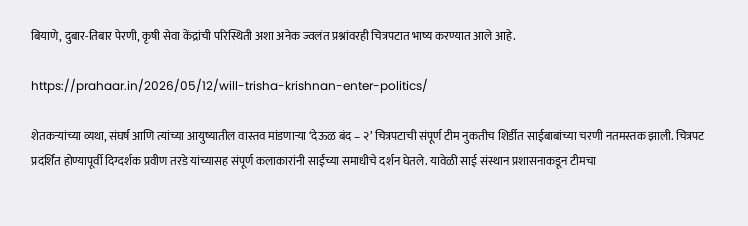बियाणे, दुबार-तिबार पेरणी, कृषी सेवा केंद्रांची परिस्थिती अशा अनेक ज्वलंत प्रश्नांवरही चित्रपटात भाष्य करण्यात आले आहे.

https://prahaar.in/2026/05/12/will-trisha-krishnan-enter-politics/

शेतकऱ्यांच्या व्यथा, संघर्ष आणि त्यांच्या आयुष्यातील वास्तव मांडणाऱ्या ‘देऊळ बंद – २’ चित्रपटाची संपूर्ण टीम नुकतीच शिर्डीत साईबाबांच्या चरणी नतमस्तक झाली. चित्रपट प्रदर्शित होण्यापूर्वी दिग्दर्शक प्रवीण तरडे यांच्यासह संपूर्ण कलाकारांनी साईंच्या समाधीचे दर्शन घेतले. यावेळी साई संस्थान प्रशासनाकडून टीमचा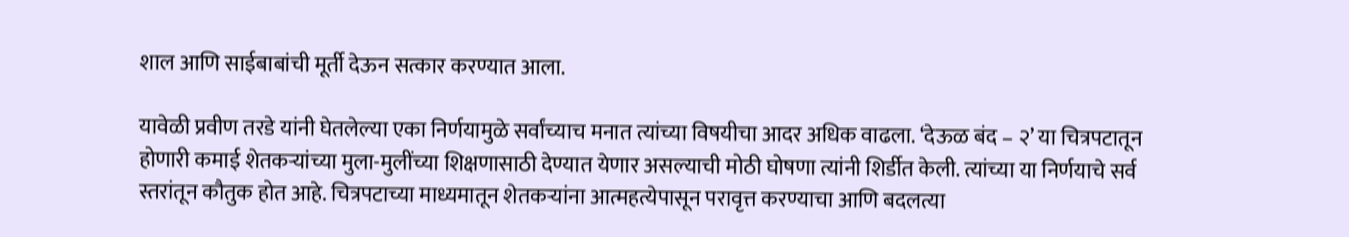शाल आणि साईबाबांची मूर्ती देऊन सत्कार करण्यात आला.

यावेळी प्रवीण तरडे यांनी घेतलेल्या एका निर्णयामुळे सर्वांच्याच मनात त्यांच्या विषयीचा आदर अधिक वाढला. ‘देऊळ बंद – २’ या चित्रपटातून होणारी कमाई शेतकऱ्यांच्या मुला-मुलींच्या शिक्षणासाठी देण्यात येणार असल्याची मोठी घोषणा त्यांनी शिर्डीत केली. त्यांच्या या निर्णयाचे सर्व स्तरांतून कौतुक होत आहे. चित्रपटाच्या माध्यमातून शेतकऱ्यांना आत्महत्येपासून परावृत्त करण्याचा आणि बदलत्या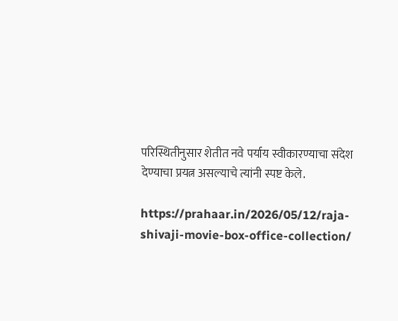परिस्थितीनुसार शेतीत नवे पर्याय स्वीकारण्याचा संदेश देण्याचा प्रयत्न असल्याचे त्यांनी स्पष्ट केले.

https://prahaar.in/2026/05/12/raja-shivaji-movie-box-office-collection/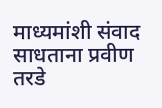माध्यमांशी संवाद साधताना प्रवीण तरडे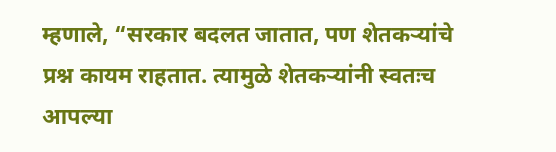म्हणाले, “सरकार बदलत जातात, पण शेतकऱ्यांचे प्रश्न कायम राहतात. त्यामुळे शेतकऱ्यांनी स्वतःच आपल्या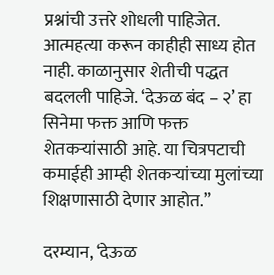प्रश्नांची उत्तरे शोधली पाहिजेत. आत्महत्या करून काहीही साध्य होत नाही. काळानुसार शेतीची पद्धत बदलली पाहिजे. ‘देऊळ बंद – २’ हा सिनेमा फक्त आणि फक्त शेतकऱ्यांसाठी आहे. या चित्रपटाची कमाईही आम्ही शेतकऱ्यांच्या मुलांच्या शिक्षणासाठी देणार आहोत.”

दरम्यान, ‘देऊळ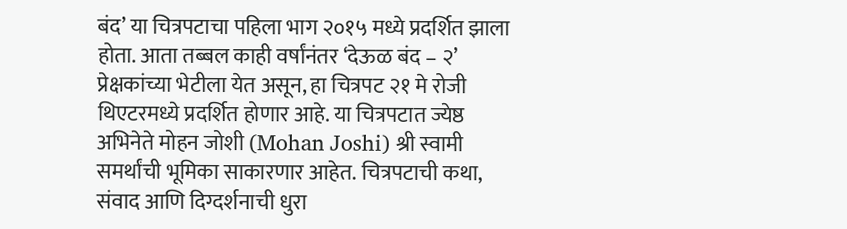बंद’ या चित्रपटाचा पहिला भाग २०१५ मध्ये प्रदर्शित झाला होता. आता तब्बल काही वर्षांनंतर ‘देऊळ बंद – २’ प्रेक्षकांच्या भेटीला येत असून, हा चित्रपट २१ मे रोजी थिएटरमध्ये प्रदर्शित होणार आहे. या चित्रपटात ज्येष्ठ अभिनेते मोहन जोशी (Mohan Joshi) श्री स्वामी समर्थांची भूमिका साकारणार आहेत. चित्रपटाची कथा, संवाद आणि दिग्दर्शनाची धुरा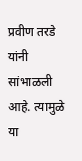प्रवीण तरडे यांनी सांभाळली आहे. त्यामुळे या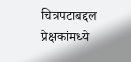चित्रपटाबद्दल प्रेक्षकांमध्ये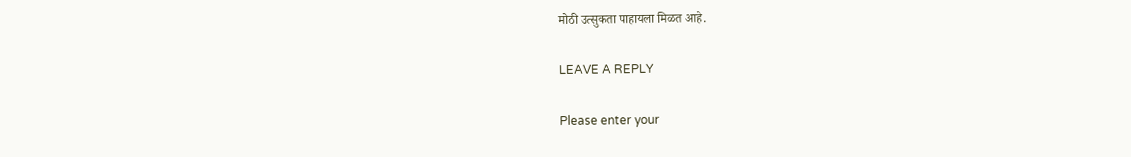मोठी उत्सुकता पाहायला मिळत आहे.

LEAVE A REPLY

Please enter your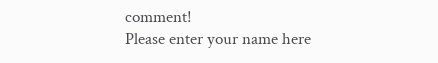comment!
Please enter your name here